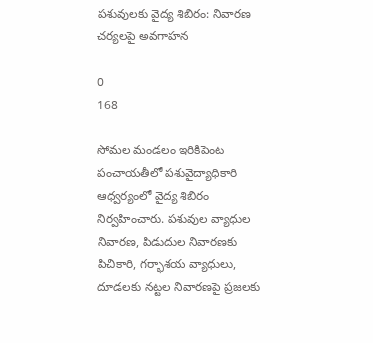పశువులకు వైద్య శిబిరం: నివారణ చర్యలపై అవగాహన

0
168

సోమల మండలం ఇరికిపెంట పంచాయతీలో పశువైద్యాధికారి ఆధ్వర్యంలో వైద్య శిబిరం నిర్వహించారు. పశువుల వ్యాధుల నివారణ, పిడుదుల నివారణకు పిచికారి, గర్భాశయ వ్యాధులు, దూడలకు నట్టల నివారణపై ప్రజలకు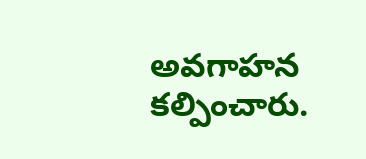అవగాహన కల్పించారు.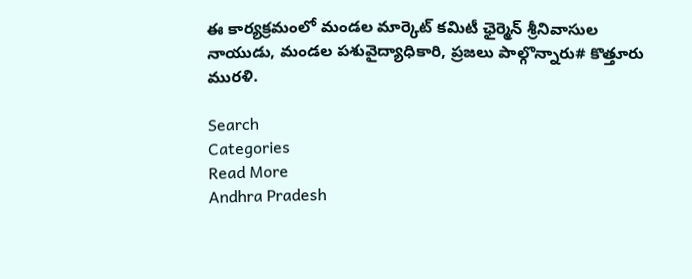ఈ కార్యక్రమంలో మండల మార్కెట్ కమిటీ ఛైర్మెన్ శ్రీనివాసుల నాయుడు, మండల పశువైద్యాధికారి, ప్రజలు పాల్గొన్నారు# కొత్తూరు మురళి.

Search
Categories
Read More
Andhra Pradesh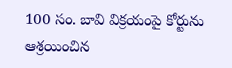100 సం. బావి విక్రయంపై కోర్టును ఆశ్రయించిన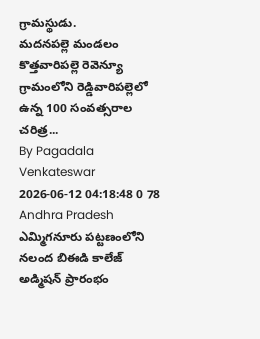గ్రామస్థుడు.
మదనపల్లె మండలం కొత్తవారిపల్లె రెవెన్యూ గ్రామంలోని రెడ్డివారిపల్లెలో ఉన్న 100 సంవత్సరాల చరిత్ర...
By Pagadala Venkateswar 2026-06-12 04:18:48 0 78
Andhra Pradesh
ఎమ్మిగనూరు పట్టణంలోని నలంద బిఈడి కాలేజ్ అడ్మిషన్ ప్రారంభం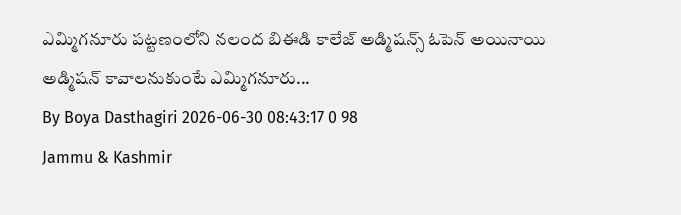ఎమ్మిగనూరు పట్టణంలోని నలంద బిఈడి కాలేజ్ అడ్మిషన్స్ ఓపెన్ అయినాయి అడ్మిషన్ కావాలనుకుంటే ఎమ్మిగనూరు...
By Boya Dasthagiri 2026-06-30 08:43:17 0 98
Jammu & Kashmir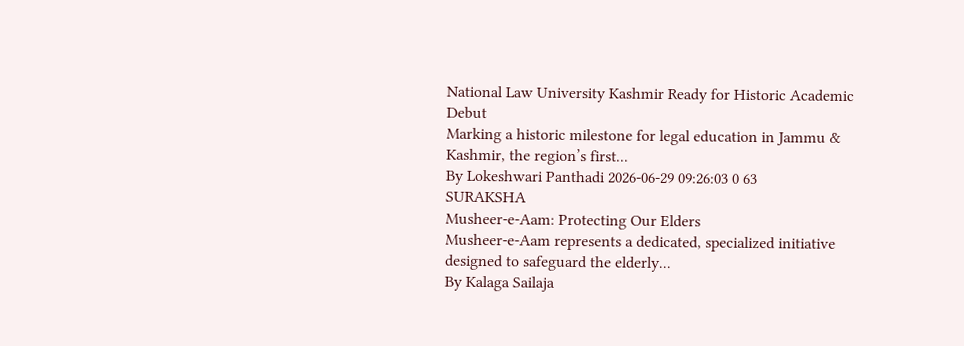National Law University Kashmir Ready for Historic Academic Debut
Marking a historic milestone for legal education in Jammu & Kashmir, the region’s first...
By Lokeshwari Panthadi 2026-06-29 09:26:03 0 63
SURAKSHA
Musheer-e-Aam: Protecting Our Elders
Musheer-e-Aam represents a dedicated, specialized initiative designed to safeguard the elderly...
By Kalaga Sailaja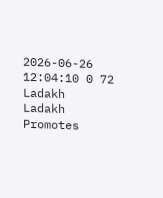2026-06-26 12:04:10 0 72
Ladakh
Ladakh Promotes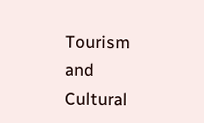Tourism and Cultural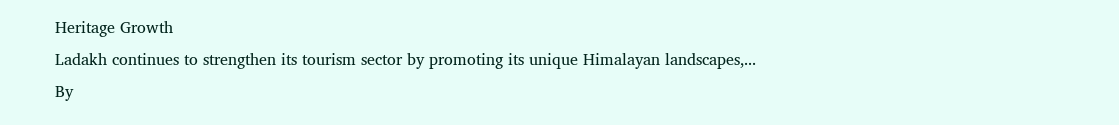Heritage Growth
Ladakh continues to strengthen its tourism sector by promoting its unique Himalayan landscapes,...
By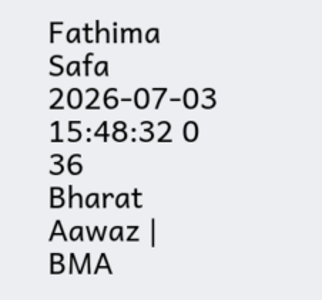Fathima Safa 2026-07-03 15:48:32 0 36
Bharat Aawaz | BMA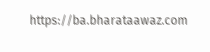https://ba.bharataawaz.com